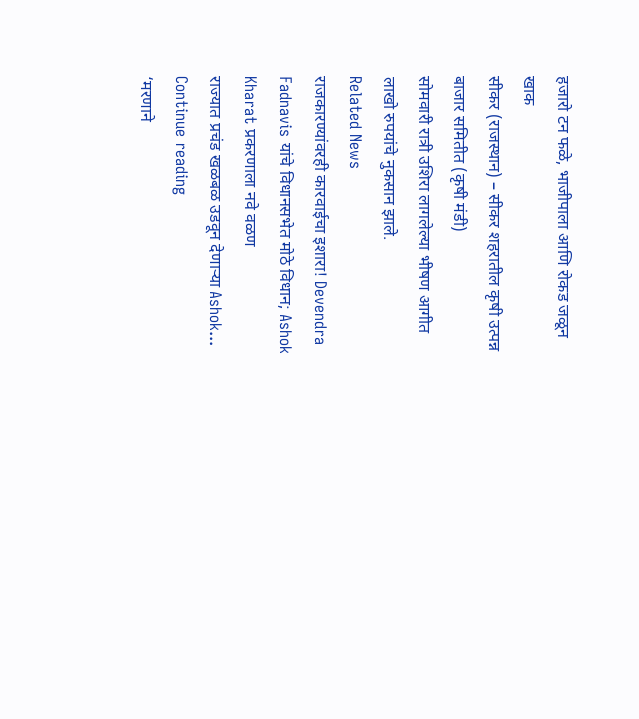हजारो टन फळे, भाजीपाला आणि रोकड जळून खाक
सीकर (राजस्थान) – सीकर शहरातील कृषी उत्पन्न बाजार समितीत (कृषी मंडी)
सोमवारी रात्री उशिरा लागलेल्या भीषण आगीत लाखो रुपयांचे नुकसान झाले.
Related News
राजकारण्यांवरही कारवाईचा इशारा! Devendra Fadnavis यांचे विधानसभेत मोठे विधान; Ashok Kharat प्रकरणाला नवे वळण
राज्यात प्रचंड खळबळ उडवून देणाऱ्या Ashok...
Continue reading
‘मरणाने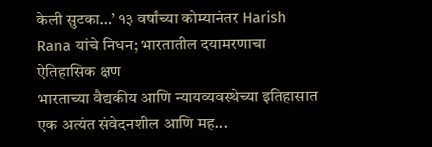केली सुटका…’ १३ वर्षांच्या कोम्यानंतर Harish Rana यांचे निधन; भारतातील दयामरणाचा ऐतिहासिक क्षण
भारताच्या वैद्यकीय आणि न्यायव्यवस्थेच्या इतिहासात एक अत्यंत संवेदनशील आणि मह...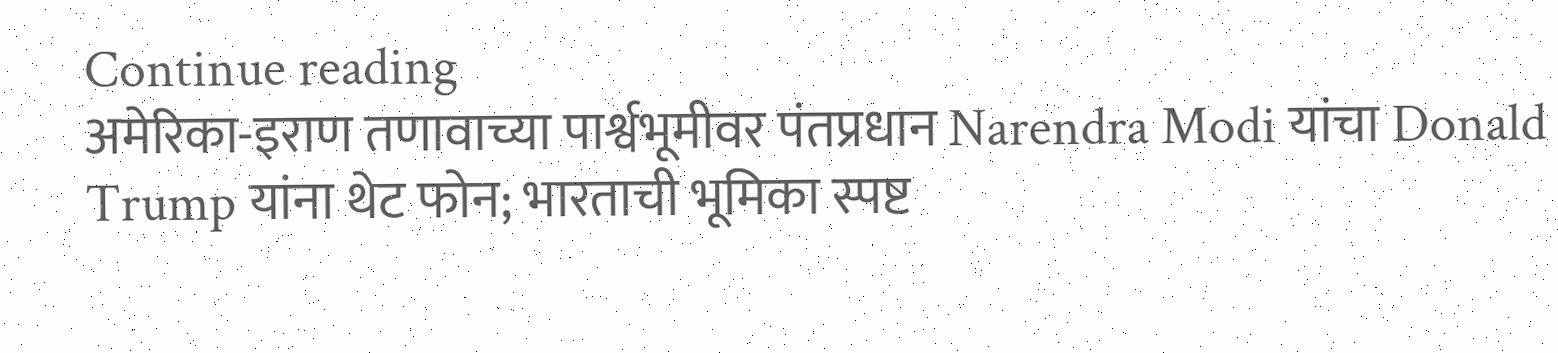Continue reading
अमेरिका-इराण तणावाच्या पार्श्वभूमीवर पंतप्रधान Narendra Modi यांचा Donald Trump यांना थेट फोन; भारताची भूमिका स्पष्ट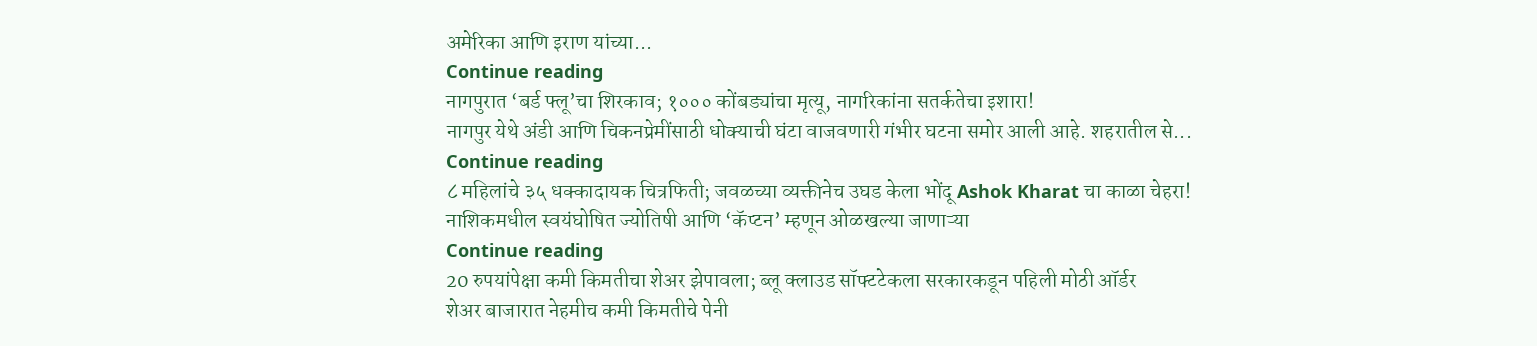अमेरिका आणि इराण यांच्या...
Continue reading
नागपुरात ‘बर्ड फ्लू’चा शिरकाव; १००० कोंबड्यांचा मृत्यू, नागरिकांना सतर्कतेचा इशारा!
नागपुर येथे अंडी आणि चिकनप्रेमींसाठी धोक्याची घंटा वाजवणारी गंभीर घटना समोर आली आहे. शहरातील से...
Continue reading
८ महिलांचे ३५ धक्कादायक चित्रफिती; जवळच्या व्यक्तीनेच उघड केला भोंदू Ashok Kharat चा काळा चेहरा!
नाशिकमधील स्वयंघोषित ज्योतिषी आणि ‘कॅप्टन’ म्हणून ओळखल्या जाणाऱ्या
Continue reading
20 रुपयांपेक्षा कमी किमतीचा शेअर झेपावला; ब्लू क्लाउड सॉफ्टटेकला सरकारकडून पहिली मोठी ऑर्डर
शेअर बाजारात नेहमीच कमी किमतीचे पेनी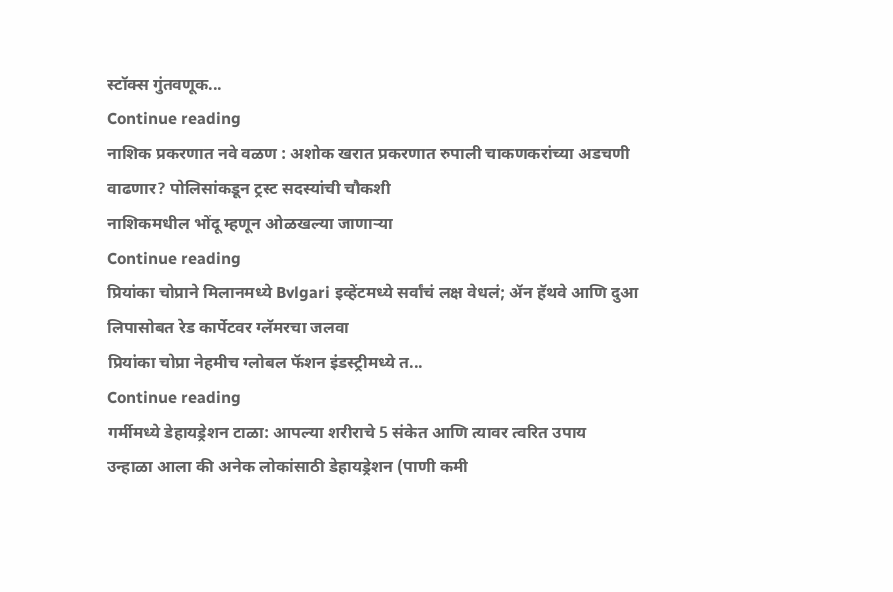स्टॉक्स गुंतवणूक...
Continue reading
नाशिक प्रकरणात नवे वळण : अशोक खरात प्रकरणात रुपाली चाकणकरांच्या अडचणी वाढणार? पोलिसांकडून ट्रस्ट सदस्यांची चौकशी
नाशिकमधील भोंदू म्हणून ओळखल्या जाणाऱ्या
Continue reading
प्रियांका चोप्राने मिलानमध्ये Bvlgari इव्हेंटमध्ये सर्वांचं लक्ष वेधलं; ॲन हॅथवे आणि दुआ लिपासोबत रेड कार्पेटवर ग्लॅमरचा जलवा
प्रियांका चोप्रा नेहमीच ग्लोबल फॅशन इंडस्ट्रीमध्ये त...
Continue reading
गर्मीमध्ये डेहायड्रेशन टाळा: आपल्या शरीराचे 5 संकेत आणि त्यावर त्वरित उपाय
उन्हाळा आला की अनेक लोकांसाठी डेहायड्रेशन (पाणी कमी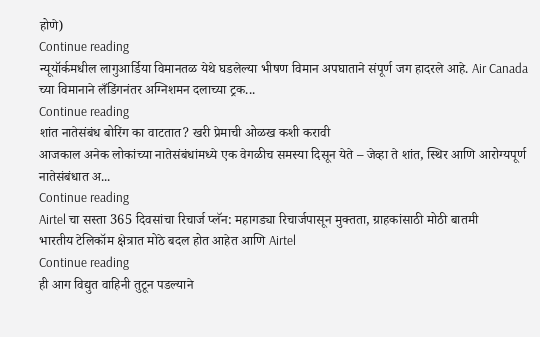होणे)
Continue reading
न्यूयॉर्कमधील लागुआर्डिया विमानतळ येथे घडलेल्या भीषण विमान अपघाताने संपूर्ण जग हादरले आहे. Air Canada च्या विमानाने लँडिंगनंतर अग्निशमन दलाच्या ट्रक...
Continue reading
शांत नातेसंबंध बोरिंग का वाटतात? खरी प्रेमाची ओळख कशी करावी
आजकाल अनेक लोकांच्या नातेसंबंधांमध्ये एक वेगळीच समस्या दिसून येते – जेव्हा ते शांत, स्थिर आणि आरोग्यपूर्ण नातेसंबंधात अ...
Continue reading
Airtel चा सस्ता 365 दिवसांचा रिचार्ज प्लॅन: महागड्या रिचार्जपासून मुक्तता, ग्राहकांसाठी मोठी बातमी
भारतीय टेलिकॉम क्षेत्रात मोठे बदल होत आहेत आणि Airtel
Continue reading
ही आग विद्युत वाहिनी तुटून पडल्याने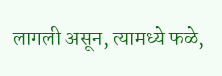लागली असून, त्यामध्ये फळे,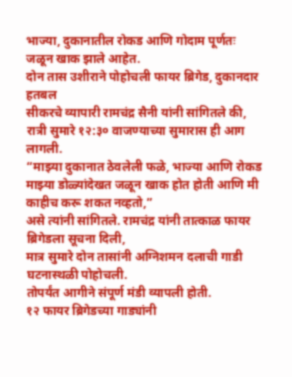भाज्या, दुकानातील रोकड आणि गोदाम पूर्णतः जळून खाक झाले आहेत.
दोन तास उशीराने पोहोचली फायर ब्रिगेड, दुकानदार हतबल
सीकरचे व्यापारी रामचंद्र सैनी यांनी सांगितले की, रात्री सुमारे १२:३० वाजण्याच्या सुमारास ही आग लागली.
“माझ्या दुकानात ठेवलेली फळे, भाज्या आणि रोकड माझ्या डोळ्यांदेखत जळून खाक होत होती आणि मी काहीच करू शकत नव्हतो,”
असे त्यांनी सांगितले. रामचंद्र यांनी तात्काळ फायर ब्रिगेडला सूचना दिली,
मात्र सुमारे दोन तासांनी अग्निशमन दलाची गाडी घटनास्थळी पोहोचली.
तोपर्यंत आगीने संपूर्ण मंडी व्यापली होती.
१२ फायर ब्रिगेडच्या गाड्यांनी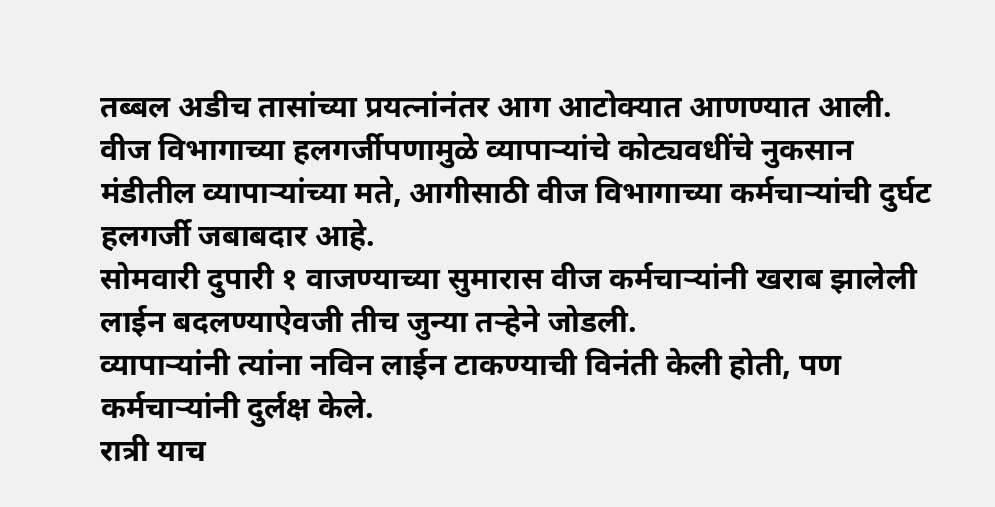तब्बल अडीच तासांच्या प्रयत्नांनंतर आग आटोक्यात आणण्यात आली.
वीज विभागाच्या हलगर्जीपणामुळे व्यापाऱ्यांचे कोट्यवधींचे नुकसान
मंडीतील व्यापाऱ्यांच्या मते, आगीसाठी वीज विभागाच्या कर्मचाऱ्यांची दुर्घट हलगर्जी जबाबदार आहे.
सोमवारी दुपारी १ वाजण्याच्या सुमारास वीज कर्मचाऱ्यांनी खराब झालेली लाईन बदलण्याऐवजी तीच जुन्या तऱ्हेने जोडली.
व्यापाऱ्यांनी त्यांना नविन लाईन टाकण्याची विनंती केली होती, पण कर्मचाऱ्यांनी दुर्लक्ष केले.
रात्री याच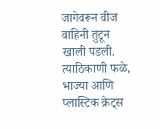जागेवरून वीज वाहिनी तुटून खाली पडली. त्याठिकाणी फळे,
भाज्या आणि प्लास्टिक क्रेट्स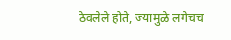ठेवलेले होते, ज्यामुळे लगेचच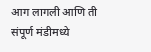आग लागली आणि ती संपूर्ण मंडीमध्ये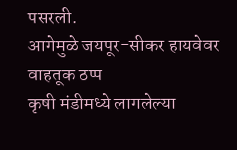पसरली.
आगेमुळे जयपूर-सीकर हायवेवर वाहतूक ठप्प
कृषी मंडीमध्ये लागलेल्या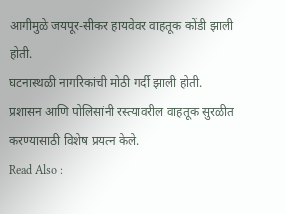आगीमुळे जयपूर-सीकर हायवेवर वाहतूक कोंडी झाली होती.
घटनास्थळी नागरिकांची मोठी गर्दी झाली होती.
प्रशासन आणि पोलिसांनी रस्त्यावरील वाहतूक सुरळीत करण्यासाठी विशेष प्रयत्न केले.
Read Also :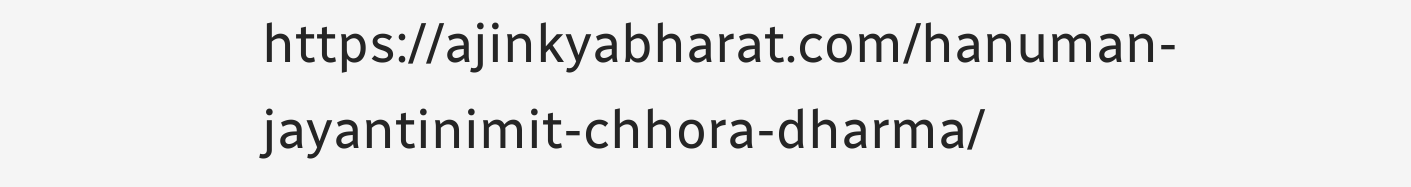https://ajinkyabharat.com/hanuman-jayantinimit-chhora-dharma/